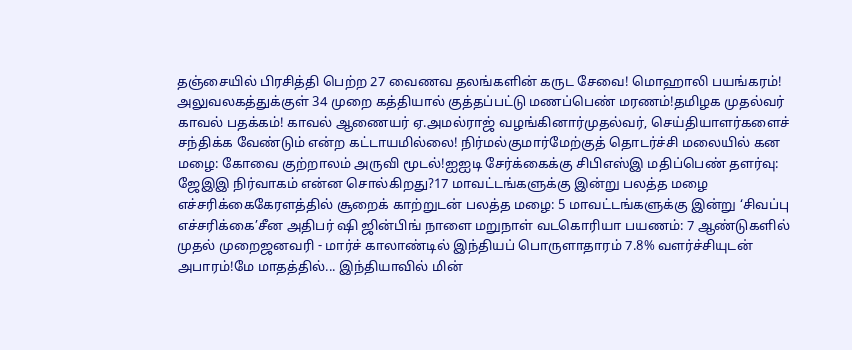தஞ்சையில் பிரசித்தி பெற்ற 27 வைணவ தலங்களின் கருட சேவை! மொஹாலி பயங்கரம்! அலுவலகத்துக்குள் 34 முறை கத்தியால் குத்தப்பட்டு மணப்பெண் மரணம்!தமிழக முதல்வர் காவல் பதக்கம்! காவல் ஆணையர் ஏ.அமல்ராஜ் வழங்கினார்முதல்வர், செய்தியாளர்களைச் சந்திக்க வேண்டும் என்ற கட்டாயமில்லை! நிர்மல்குமார்மேற்குத் தொடர்ச்சி மலையில் கன மழை: கோவை குற்றாலம் அருவி மூடல்!ஐஐடி சேர்க்கைக்கு சிபிஎஸ்இ மதிப்பெண் தளர்வு: ஜேஇஇ நிர்வாகம் என்ன சொல்கிறது?17 மாவட்டங்களுக்கு இன்று பலத்த மழை எச்சரிக்கைகேரளத்தில் சூறைக் காற்றுடன் பலத்த மழை: 5 மாவட்டங்களுக்கு இன்று ‘சிவப்பு எச்சரிக்கை’சீன அதிபர் ஷி ஜின்பிங் நாளை மறுநாள் வடகொரியா பயணம்: 7 ஆண்டுகளில் முதல் முறைஜனவரி - மார்ச் காலாண்டில் இந்தியப் பொருளாதாரம் 7.8% வளர்ச்சியுடன் அபாரம்!மே மாதத்தில்... இந்தியாவில் மின்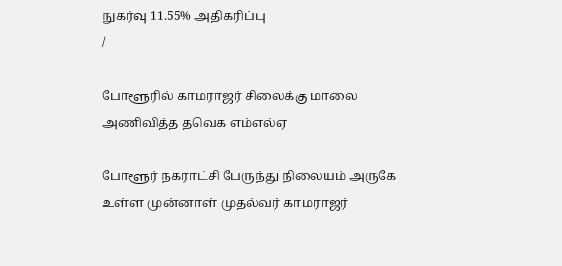நுகர்வு 11.55% அதிகரிப்பு
/

போளூரில் காமராஜர் சிலைக்கு மாலை அணிவித்த தவெக எம்எல்ஏ

போளூர் நகராட்சி பேருந்து நிலையம் அருகே உள்ள முன்னாள் முதல்வர் காமராஜர்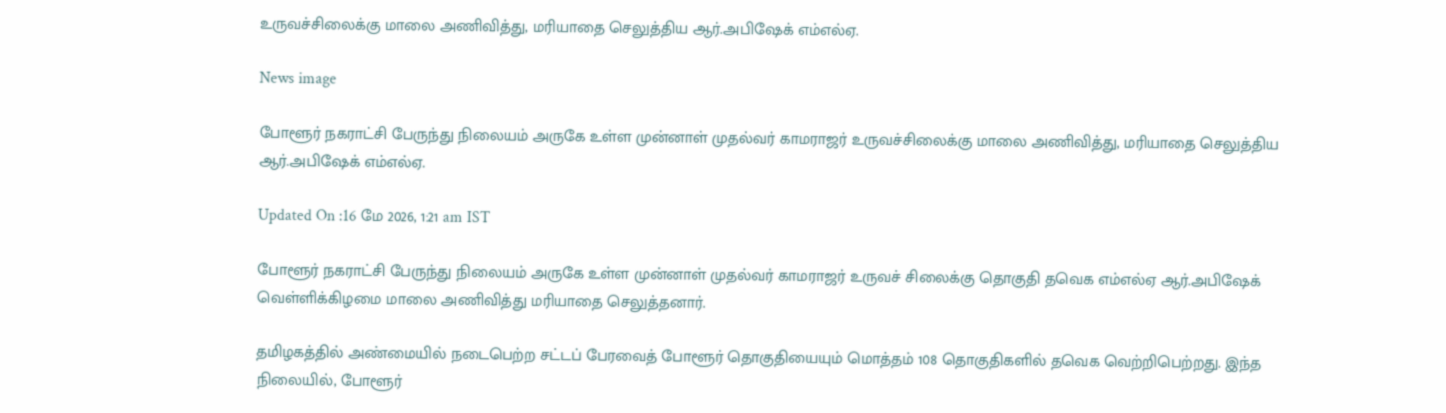உருவச்சிலைக்கு மாலை அணிவித்து, மரியாதை செலுத்திய ஆர்.அபிஷேக் எம்எல்ஏ.

News image

போளூர் நகராட்சி பேருந்து நிலையம் அருகே உள்ள முன்னாள் முதல்வர் காமராஜர் உருவச்சிலைக்கு மாலை அணிவித்து, மரியாதை செலுத்திய ஆர்.அபிஷேக் எம்எல்ஏ.

Updated On :16 மே 2026, 1:21 am IST

போளூர் நகராட்சி பேருந்து நிலையம் அருகே உள்ள முன்னாள் முதல்வர் காமராஜர் உருவச் சிலைக்கு தொகுதி தவெக எம்எல்ஏ ஆர்.அபிஷேக் வெள்ளிக்கிழமை மாலை அணிவித்து மரியாதை செலுத்தனார்.

தமிழகத்தில் அண்மையில் நடைபெற்ற சட்டப் பேரவைத் போளூர் தொகுதியையும் மொத்தம் 108 தொகுதிகளில் தவெக வெற்றிபெற்றது. இந்த நிலையில், போளூர்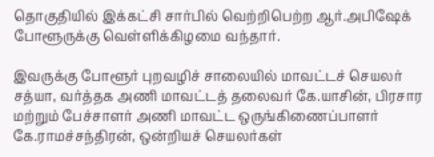தொகுதியில் இக்கட்சி சார்பில் வெற்றிபெற்ற ஆர்.அபிஷேக் போளூருக்கு வெள்ளிக்கிழமை வந்தார்.

இவருக்கு போளூர் புறவழிச் சாலையில் மாவட்டச் செயலர் சத்யா, வர்த்தக அணி மாவட்டத் தலைவர் கே.யாசின், பிரசார மற்றும் பேச்சாளர் அணி மாவட்ட ஒருங்கிணைப்பாளர் கே.ராமச்சந்திரன், ஒன்றியச் செயலர்கள்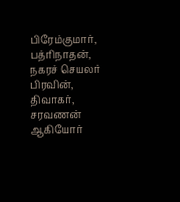பிரேம்குமார், பத்ரிநாதன், நகரச் செயலர் பிரவின், திவாகர், சரவணன் ஆகியோர்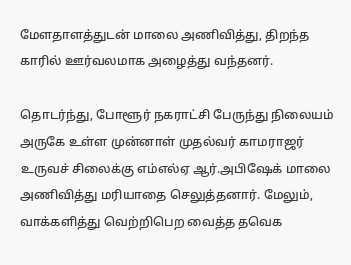மேளதாளத்துடன் மாலை அணிவித்து, திறந்த காரில் ஊர்வலமாக அழைத்து வந்தனர்.

தொடர்ந்து, போளூர் நகராட்சி பேருந்து நிலையம் அருகே உள்ள முன்னாள் முதல்வர் காமராஜர் உருவச் சிலைக்கு எம்எல்ஏ ஆர்.அபிஷேக் மாலை அணிவித்து மரியாதை செலுத்தனார். மேலும், வாக்களித்து வெற்றிபெற வைத்த தவெக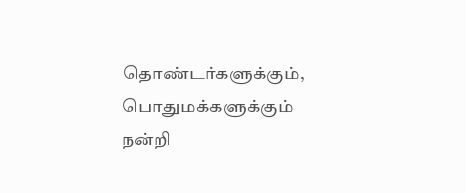தொண்டர்களுக்கும், பொதுமக்களுக்கும் நன்றி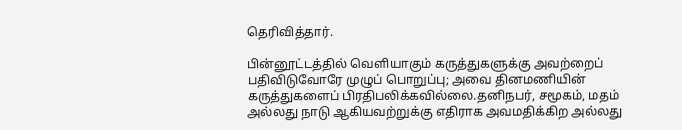தெரிவித்தார்.

பின்னூட்டத்தில் வெளியாகும் கருத்துகளுக்கு அவற்றைப் பதிவிடுவோரே முழுப் பொறுப்பு; அவை தினமணியின் கருத்துகளைப் பிரதிபலிக்கவில்லை.தனிநபர், சமூகம், மதம் அல்லது நாடு ஆகியவற்றுக்கு எதிராக அவமதிக்கிற அல்லது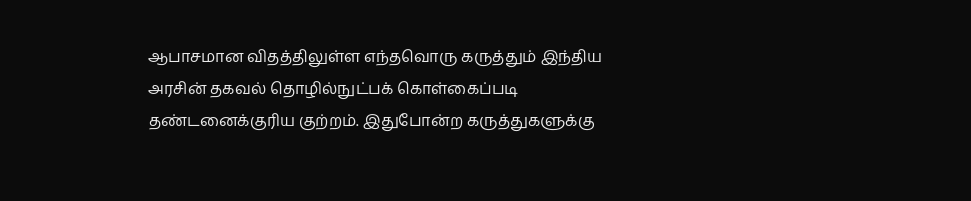ஆபாசமான விதத்திலுள்ள எந்தவொரு கருத்தும் இந்திய அரசின் தகவல் தொழில்நுட்பக் கொள்கைப்படி தண்டனைக்குரிய குற்றம். இதுபோன்ற கருத்துகளுக்கு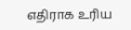எதிராக உரிய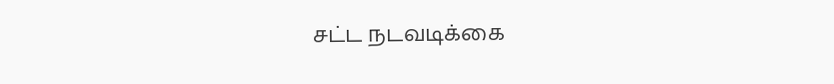சட்ட நடவடிக்கை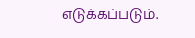எடுக்கப்படும்.